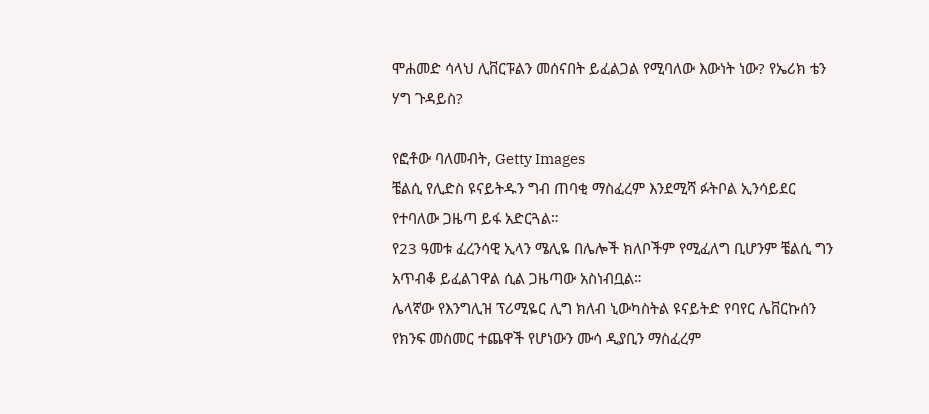ሞሐመድ ሳላህ ሊቨርፑልን መሰናበት ይፈልጋል የሚባለው እውነት ነው? የኤሪክ ቴን ሃግ ጉዳይስ?

የፎቶው ባለመብት, Getty Images
ቼልሲ የሊድስ ዩናይትዱን ግብ ጠባቂ ማስፈረም እንደሚሻ ፉትቦል ኢንሳይደር የተባለው ጋዜጣ ይፋ አድርጓል።
የ23 ዓመቱ ፈረንሳዊ ኢላን ሜሊዬ በሌሎች ክለቦችም የሚፈለግ ቢሆንም ቼልሲ ግን አጥብቆ ይፈልገዋል ሲል ጋዜጣው አስነብቧል።
ሌላኛው የእንግሊዝ ፕሪሚዬር ሊግ ክለብ ኒውካስትል ዩናይትድ የባየር ሌቨርኩሰን የክንፍ መስመር ተጨዋች የሆነውን ሙሳ ዲያቢን ማስፈረም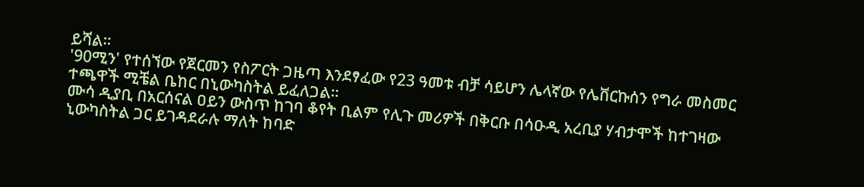ይሻል።
'90ሚን' የተሰኘው የጀርመን የስፖርት ጋዜጣ እንደፃፈው የ23 ዓመቱ ብቻ ሳይሆን ሌላኛው የሌቨርኩሰን የግራ መስመር ተጫዋች ሚቼል ቤከር በኒውካስትል ይፈለጋል።
ሙሳ ዲያቢ በአርሰናል ዐይን ውስጥ ከገባ ቆየት ቢልም የሊጉ መሪዎች በቅርቡ በሳዑዲ አረቢያ ሃብታሞች ከተገዛው ኒውካስትል ጋር ይገዳደራሉ ማለት ከባድ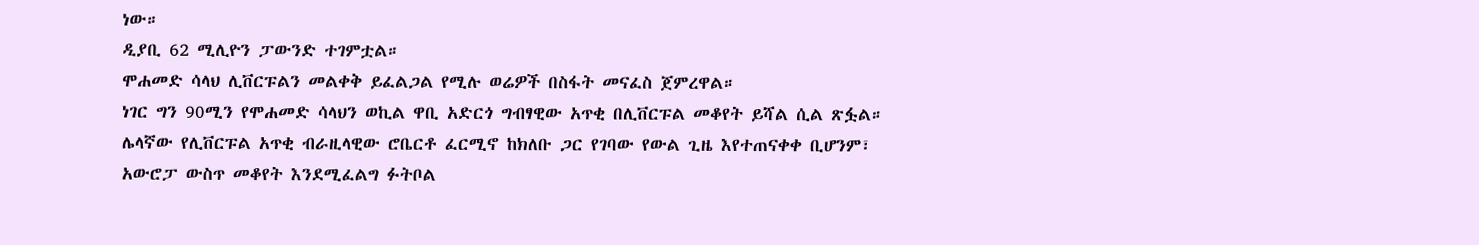ነው።
ዲያቢ 62 ሚሊዮን ፓውንድ ተገምቷል።
ሞሐመድ ሳላህ ሊቨርፑልን መልቀቅ ይፈልጋል የሚሉ ወሬዎች በስፋት መናፈስ ጀምረዋል።
ነገር ግን 90ሚን የሞሐመድ ሳላህን ወኪል ዋቢ አድርጎ ግብፃዊው አጥቂ በሊቨርፑል መቆየት ይሻል ሲል ጽፏል።
ሌላኛው የሊቨርፑል አጥቂ ብራዚላዊው ሮቤርቶ ፈርሚኖ ከክለቡ ጋር የገባው የውል ጊዜ እየተጠናቀቀ ቢሆንም፣ አውሮፓ ውስጥ መቆየት እንደሚፈልግ ፉትቦል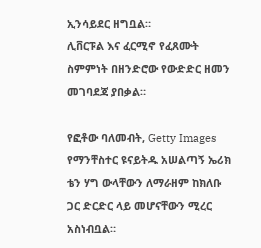ኢንሳይደር ዘግቧል።
ሊቨርፑል እና ፈርሚኖ የፈጸሙት ስምምነት በዘንድሮው የውድድር ዘመን መገባደጃ ያበቃል።

የፎቶው ባለመብት, Getty Images
የማንቸስተር ዩናይትዱ አሠልጣኝ ኤሪክ ቴን ሃግ ውላቸውን ለማራዘም ከክለቡ ጋር ድርድር ላይ መሆናቸውን ሚረር አስነብቧል።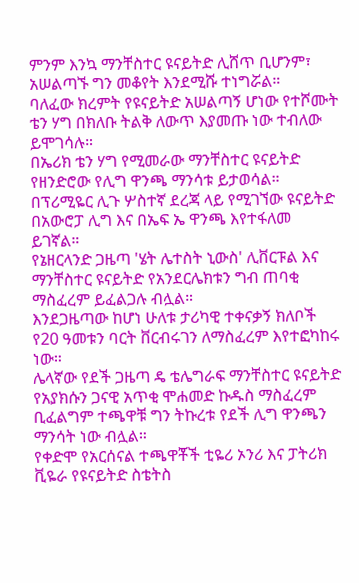ምንም እንኳ ማንቸስተር ዩናይትድ ሊሸጥ ቢሆንም፣ አሠልጣኙ ግን መቆየት እንደሚሹ ተነግሯል።
ባለፈው ክረምት የዩናይትድ አሠልጣኝ ሆነው የተሾሙት ቴን ሃግ በክለቡ ትልቅ ለውጥ እያመጡ ነው ተብለው ይሞገሳሉ።
በኤሪክ ቴን ሃግ የሚመራው ማንቸስተር ዩናይትድ የዘንድሮው የሊግ ዋንጫ ማንሳቱ ይታወሳል።
በፕሪሚዬር ሊጉ ሦስተኛ ደረጃ ላይ የሚገኘው ዩናይትድ በአውሮፓ ሊግ እና በኤፍ ኤ ዋንጫ እየተፋለመ ይገኛል።
የኔዘርላንድ ጋዜጣ 'ሄት ሌተስት ኒውስ' ሊቨርፑል እና ማንቸስተር ዩናይትድ የአንደርሌክቱን ግብ ጠባቂ ማስፈረም ይፈልጋሉ ብሏል።
እንደጋዜጣው ከሆነ ሁለቱ ታሪካዊ ተቀናቃኝ ክለቦች የ20 ዓመቱን ባርት ቨርብሩገን ለማስፈረም እየተፎካከሩ ነው።
ሌላኛው የደች ጋዜጣ ዴ ቴሌግራፍ ማንቸስተር ዩናይትድ የአያክሱን ጋናዊ አጥቂ ሞሐመድ ኩዱስ ማስፈረም ቢፈልግም ተጫዋቹ ግን ትኩረቱ የደች ሊግ ዋንጫን ማንሳት ነው ብሏል።
የቀድሞ የአርሰናል ተጫዋቾች ቲዬሪ ኦንሪ እና ፓትሪክ ቪዬራ የዩናይትድ ስቴትስ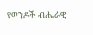የወንዶች ብሔራዊ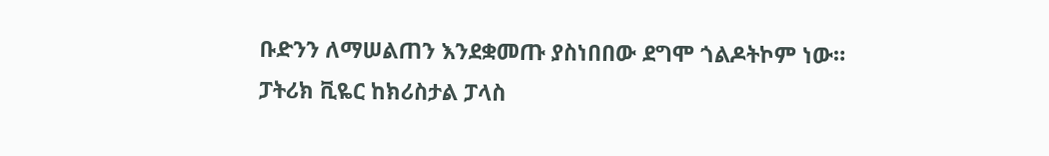ቡድንን ለማሠልጠን እንደቋመጡ ያስነበበው ደግሞ ጎልዶትኮም ነው።
ፓትሪክ ቪዬር ከክሪስታል ፓላስ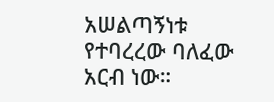አሠልጣኝነቱ የተባረረው ባለፈው አርብ ነው።